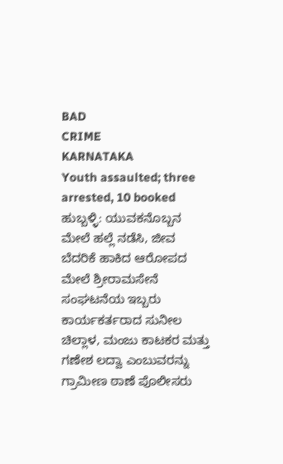BAD
CRIME
KARNATAKA
Youth assaulted; three arrested, 10 booked
ಹುಬ್ಬಳ್ಳಿ: ಯುವಕನೊಬ್ಬನ ಮೇಲೆ ಹಲ್ಲೆ ನಡೆಸಿ, ಜೀವ ಬೆದರಿಕೆ ಹಾಕಿದ ಆರೋಪದ ಮೇಲೆ ಶ್ರೀರಾಮಸೇನೆ ಸಂಘಟನೆಯ ಇಬ್ಬರು ಕಾರ್ಯಕರ್ತರಾದ ಸುನೀಲ ಚಿಲ್ಲಾಳ, ಮಂಜು ಕಾಟಕರ ಮತ್ತು ಗಣೇಶ ಲದ್ವಾ ಎಂಬುವರನ್ನು ಗ್ರಾಮೀಣ ಠಾಣೆ ಪೊಲೀಸರು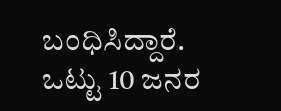ಬಂಧಿಸಿದ್ದಾರೆ. ಒಟ್ಟು 10 ಜನರ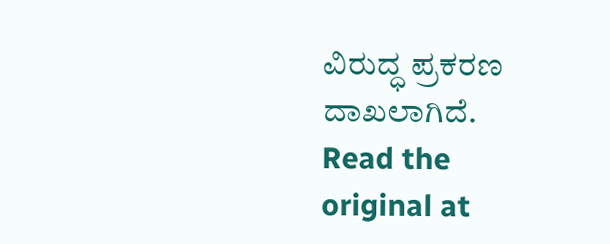ವಿರುದ್ಧ ಪ್ರಕರಣ ದಾಖಲಾಗಿದೆ.
Read the original at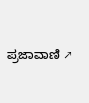ಪ್ರಜಾವಾಣಿ ↗